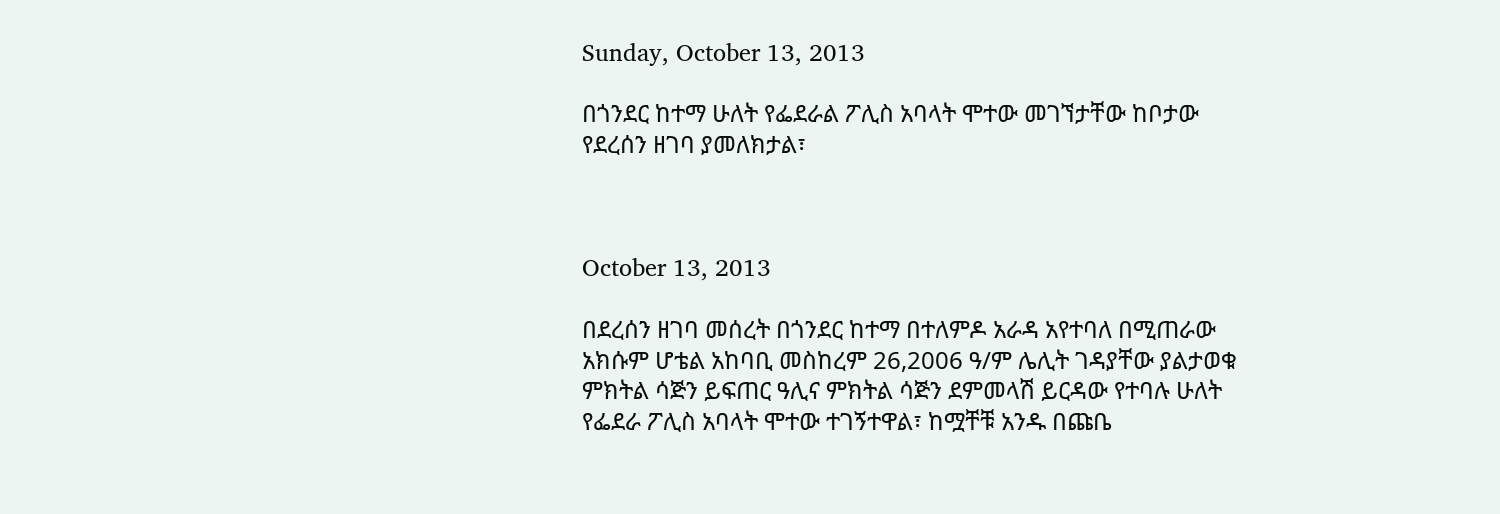Sunday, October 13, 2013

በጎንደር ከተማ ሁለት የፌደራል ፖሊስ አባላት ሞተው መገኘታቸው ከቦታው የደረሰን ዘገባ ያመለክታል፣



October 13, 2013

በደረሰን ዘገባ መሰረት በጎንደር ከተማ በተለምዶ አራዳ አየተባለ በሚጠራው አክሱም ሆቴል አከባቢ መስከረም 26,2006 ዓ/ም ሌሊት ገዳያቸው ያልታወቁ ምክትል ሳጅን ይፍጠር ዓሊና ምክትል ሳጅን ደምመላሽ ይርዳው የተባሉ ሁለት የፌደራ ፖሊስ አባላት ሞተው ተገኝተዋል፣ ከሟቸቹ አንዱ በጩቤ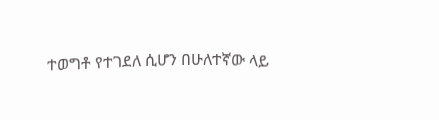ተወግቶ የተገደለ ሲሆን በሁለተኛው ላይ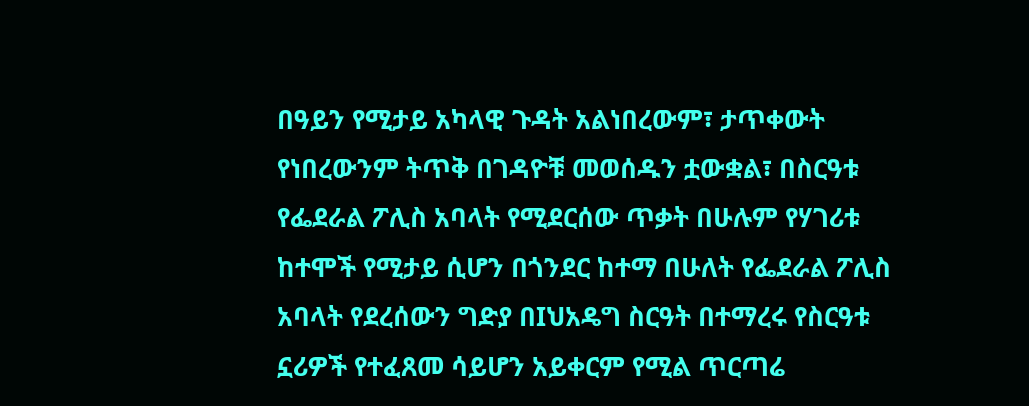በዓይን የሚታይ አካላዊ ጉዳት አልነበረውም፣ ታጥቀውት የነበረውንም ትጥቅ በገዳዮቹ መወሰዱን ቷውቋል፣ በስርዓቱ የፌደራል ፖሊስ አባላት የሚደርሰው ጥቃት በሁሉም የሃገሪቱ ከተሞች የሚታይ ሲሆን በጎንደር ከተማ በሁለት የፌደራል ፖሊስ አባላት የደረሰውን ግድያ በIህአዴግ ስርዓት በተማረሩ የስርዓቱ ኗሪዎች የተፈጸመ ሳይሆን አይቀርም የሚል ጥርጣሬ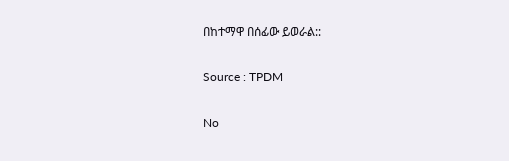በከተማዋ በሰፊው ይወራል::

Source : TPDM

No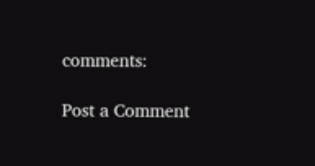comments:

Post a Comment